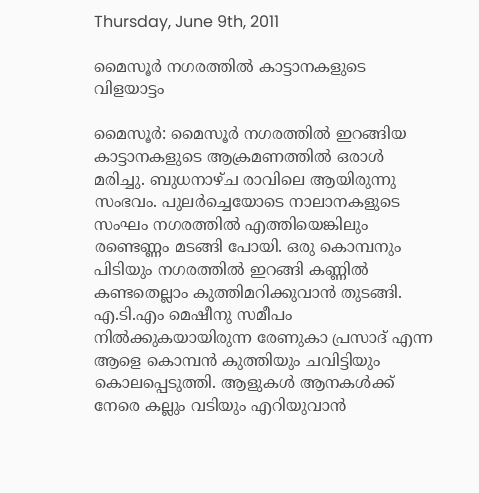Thursday, June 9th, 2011

മൈസൂര്‍ നഗരത്തില്‍ കാട്ടാനകളുടെ വിളയാട്ടം

മൈസൂര്‍: മൈസൂര്‍ നഗരത്തില്‍ ഇറങ്ങിയ കാട്ടാനകളുടെ ആക്രമണത്തില്‍ ഒരാള്‍ മരിച്ചു. ബുധനാഴ്ച രാവിലെ ആയിരുന്നു സംഭവം. പുലര്‍ച്ചെയോടെ നാലാനകളുടെ സംഘം നഗരത്തില്‍ എത്തിയെങ്കിലും രണ്ടെണ്ണം മടങ്ങി പോയി. ഒരു കൊമ്പനും പിടിയും നഗരത്തില്‍ ഇറങ്ങി കണ്ണില്‍ കണ്ടതെല്ലാം കുത്തിമറിക്കുവാന്‍ തുടങ്ങി. എ.ടി.എം മെഷീനു സമീപം നില്‍ക്കുകയായിരുന്ന രേണുകാ പ്രസാദ് എന്ന ആളെ കൊമ്പന്‍ കുത്തിയും ചവിട്ടിയും കൊലപ്പെടുത്തി. ആളുകള്‍ ആനകള്‍ക്ക് നേരെ കല്ലും വടിയും എറിയുവാന്‍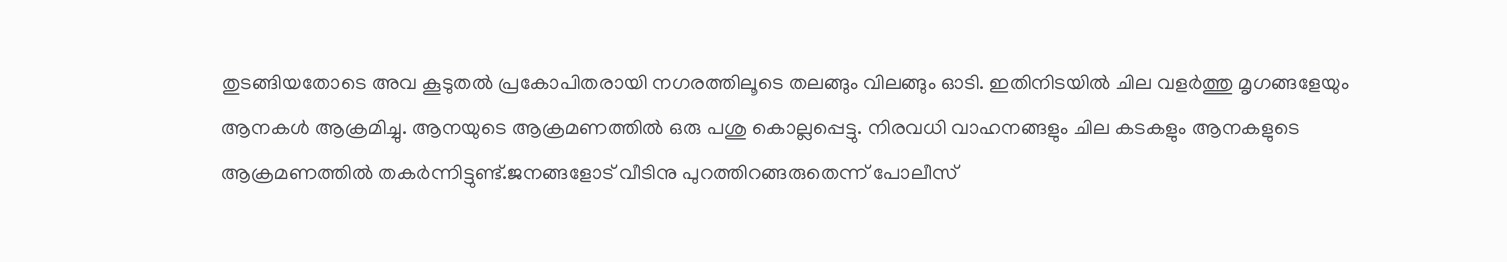തുടങ്ങിയതോടെ അവ കൂടുതല്‍ പ്രകോപിതരായി നഗരത്തിലൂടെ തലങ്ങും വിലങ്ങും ഓടി. ഇതിനിടയില്‍ ചില വളര്‍ത്തു മൃഗങ്ങളേയും ആനകള്‍ ആക്രമിച്ചു. ആനയുടെ ആക്രമണത്തില്‍ ഒരു പശു കൊല്ലപ്പെട്ടു. നിരവധി വാഹനങ്ങളും ചില കടകളും ആനകളുടെ ആക്രമണത്തില്‍ തകര്‍ന്നിട്ടുണ്ട്.ജനങ്ങളോട് വീടിനു പുറത്തിറങ്ങരുതെന്ന് പോലീസ്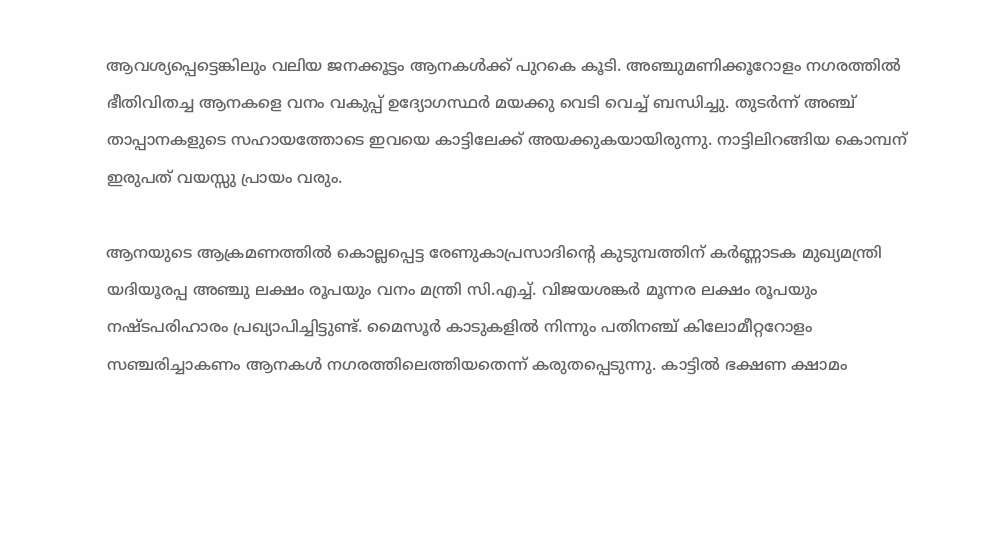ആവശ്യപ്പെട്ടെങ്കിലും വലിയ ജനക്കൂട്ടം ആനകള്‍ക്ക് പുറകെ കൂടി. അഞ്ചുമണിക്കൂറോളം നഗരത്തില്‍ ഭീതിവിതച്ച ആനകളെ വനം വകുപ്പ് ഉദ്യോഗസ്ഥര്‍ മയക്കു വെടി വെച്ച് ബന്ധിച്ചു. തുടര്‍ന്ന് അഞ്ച് താപ്പാനകളുടെ സഹായത്തോടെ ഇവയെ കാട്ടിലേക്ക് അയക്കുകയായിരുന്നു. നാട്ടിലിറങ്ങിയ കൊമ്പന് ഇരുപത് വയസ്സു പ്രായം വരും.

ആനയുടെ ആക്രമണത്തില്‍ കൊല്ലപ്പെട്ട രേണുകാപ്രസാദിന്റെ കുടുമ്പത്തിന് കര്‍ണ്ണാടക മുഖ്യമന്ത്രി യദിയൂരപ്പ അഞ്ചു ലക്ഷം രൂപയും വനം മന്ത്രി സി.എച്ച്. വിജയശങ്കര്‍ മൂന്നര ലക്ഷം രൂപയും നഷ്ടപരിഹാരം പ്രഖ്യാപിച്ചിട്ടുണ്ട്. മൈസൂര്‍ കാടുകളില്‍ നിന്നും പതിനഞ്ച് കിലോമീറ്ററോളം സഞ്ചരിച്ചാകണം ആനകള്‍ നഗരത്തിലെത്തിയതെന്ന് കരുതപ്പെടുന്നു. കാട്ടില്‍ ഭക്ഷണ ക്ഷാമം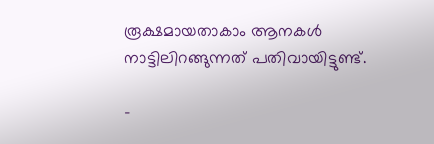രൂക്ഷമായതാകാം ആനകള്‍ നാട്ടിലിറങ്ങുന്നത് പതിവായിട്ടുണ്ട്.

-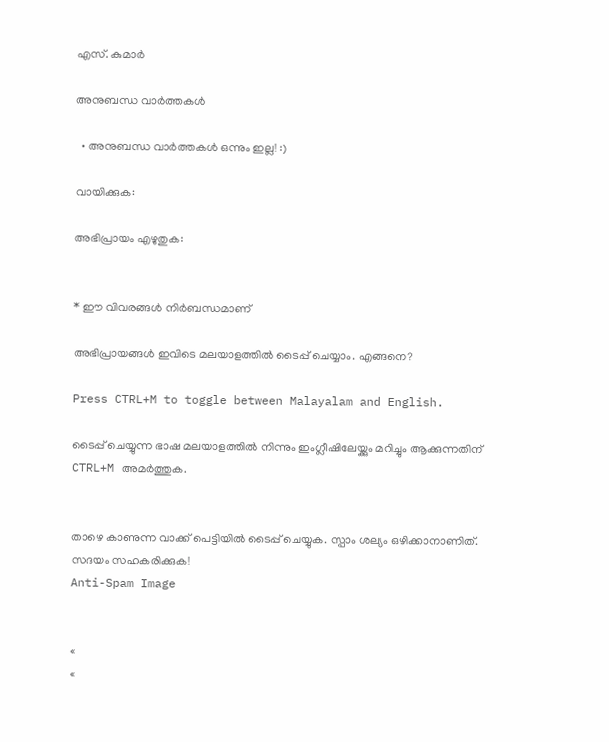എസ്. കുമാര്‍

അനുബന്ധ വാര്‍ത്തകള്‍

  • അനുബന്ധ വാര്‍ത്തകള്‍ ഒന്നും ഇല്ല! :)

വായിക്കുക:

അഭിപ്രായം എഴുതുക:


* ഈ വിവരങ്ങള്‍ നിര്‍ബന്ധമാണ്

അഭിപ്രായങ്ങള്‍ ഇവിടെ മലയാളത്തില്‍ ടൈപ്പ് ചെയ്യാം. എങ്ങനെ?

Press CTRL+M to toggle between Malayalam and English.

ടൈപ്പ്‌ ചെയ്യുന്ന ഭാഷ മലയാളത്തില്‍ നിന്നും ഇംഗ്ലീഷിലേയ്ക്കും മറിച്ചും ആക്കുന്നതിന് CTRL+M അമര്‍ത്തുക.


താഴെ കാണുന്ന വാക്ക് പെട്ടിയില്‍ ടൈപ്പ്‌ ചെയ്യുക. സ്പാം ശല്യം ഒഴിക്കാനാണിത്. സദയം സഹകരിക്കുക!
Anti-Spam Image


«
«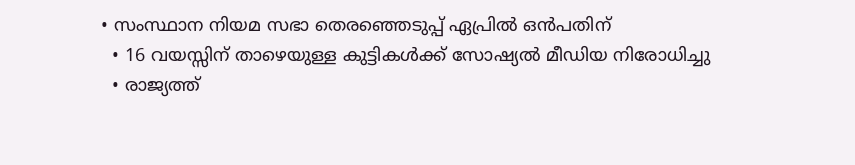• സംസ്ഥാന നിയമ സഭാ തെരഞ്ഞെടുപ്പ് ഏപ്രിൽ ഒൻപതിന്
  • 16 വയസ്സിന് താഴെയുള്ള കുട്ടികള്‍ക്ക് സോഷ്യല്‍ മീഡിയ നിരോധിച്ചു
  • രാജ്യത്ത്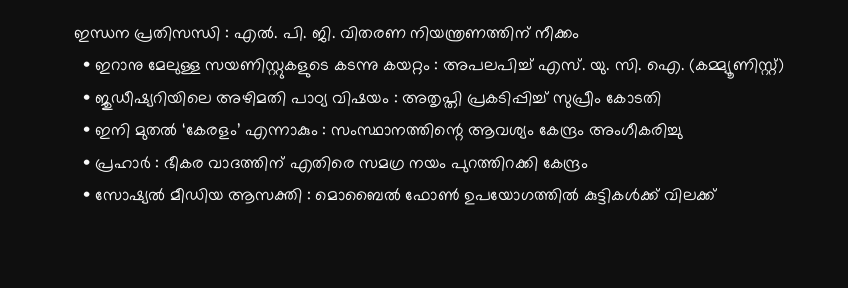ഇന്ധന പ്രതിസന്ധി : എൽ. പി. ജി. വിതരണ നിയന്ത്രണത്തിന് നീക്കം
  • ഇറാനു മേലുള്ള സയണിസ്റ്റുകളുടെ കടന്നു കയറ്റം : അപലപിച്ച് എസ്‌. യു. സി. ഐ. (കമ്മ്യൂണിസ്റ്റ്)
  • ജുഡീഷ്യറിയിലെ അഴിമതി പാഠ്യ വിഷയം : അതൃപ്തി പ്രകടിപ്പിച്ച് സുപ്രീം കോടതി
  • ഇനി മുതൽ ‘കേരളം’ എന്നാകും : സംസ്ഥാനത്തിന്റെ ആവശ്യം കേന്ദ്രം അംഗീകരിച്ചു
  • പ്രഹാർ : ഭീകര വാദത്തിന് എതിരെ സമഗ്ര നയം പുറത്തിറക്കി കേന്ദ്രം
  • സോഷ്യൽ മീഡിയ ആസക്തി : മൊബൈൽ ഫോൺ ഉപയോഗത്തിൽ കുട്ടികൾക്ക് വിലക്ക്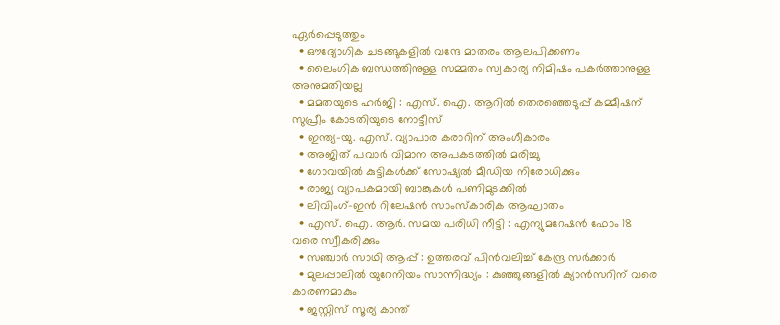ഏർപ്പെടുത്തും
  • ഔദ്യോഗിക ചടങ്ങുകളില്‍ വന്ദേ മാതരം ആലപിക്കണം
  • ലൈംഗിക ബന്ധത്തിനുള്ള സമ്മതം സ്വകാര്യ നിമിഷം പകർത്താനുള്ള അനുമതിയല്ല
  • മമതയുടെ ഹർജി : എസ്. ഐ. ആറില്‍ തെരഞ്ഞെടുപ്പ്‌ കമ്മീഷന്‌ സുപ്രീം കോടതിയുടെ നോട്ടീസ്‌
  • ഇന്ത്യ-യു. എസ്. വ്യാപാര കരാറിന് അംഗീകാരം
  • അജിത് പവാർ വിമാന അപകടത്തിൽ മരിച്ചു
  • ഗോവയിൽ കുട്ടികൾക്ക് സോഷ്യൽ മീഡിയ നിരോധിക്കും
  • രാജ്യ വ്യാപകമായി ബാങ്കുകൾ പണിമുടക്കിൽ
  • ലിവിംഗ്-ഇൻ റിലേഷൻ സാംസ്കാരിക ആഘാതം
  • എസ്. ഐ. ആര്‍. സമയ പരിധി നീട്ടി : എന്യുമറേഷന്‍ ഫോം 18 വരെ സ്വീകരിക്കും
  • സഞ്ചാർ സാഥി ആപ്പ് : ഉത്തരവ് പിൻവലിച്ച് കേന്ദ്ര സർക്കാർ
  • മുലപ്പാലിൽ യുറേനിയം സാന്നിദ്ധ്യം : കുഞ്ഞുങ്ങളിൽ ക്യാൻസറിന് വരെ കാരണമാകും
  • ജസ്റ്റിസ് സൂര്യ കാന്ത്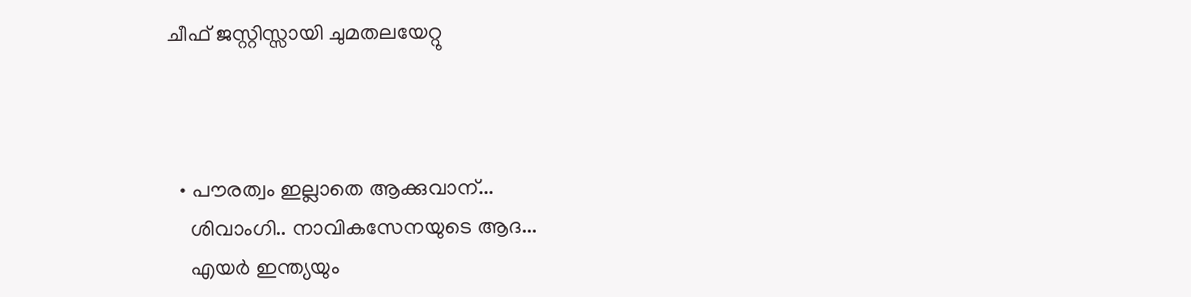ചീഫ് ജസ്റ്റിസ്സായി ചുമതലയേറ്റു



  • പൗരത്വം ഇല്ലാതെ ആക്കുവാന്...
    ശിവാംഗി.. നാവികസേനയുടെ ആദ...
    എയര്‍ ഇന്ത്യയും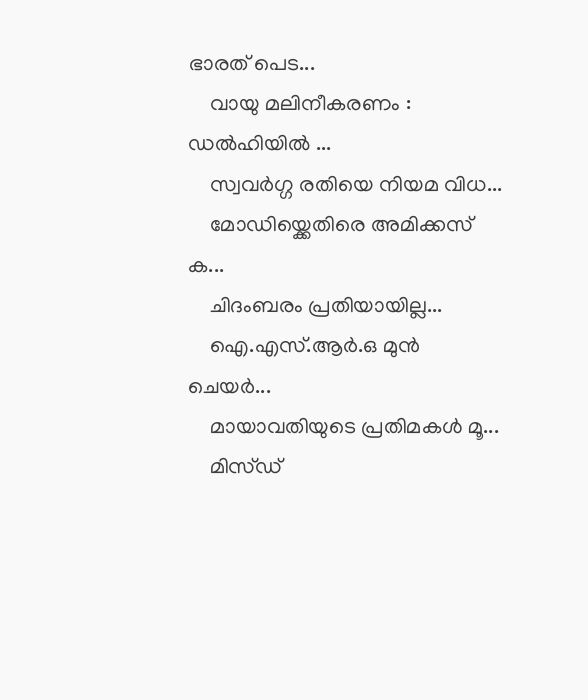ഭാരത് പെട...
    വായു മലിനീകരണം : ഡൽഹിയിൽ ...
    സ്വവര്‍ഗ്ഗ രതിയെ നിയമ വിധ...
    മോഡിയ്ക്കെതിരെ അമിക്കസ് ക...
    ചിദംബരം പ്രതിയായില്ല...
    ഐ.എസ്.ആര്‍.ഒ മുന്‍ ചെയര്‍...
    മായാവതിയുടെ പ്രതിമകള്‍ മൂ...
    മിസ്ഡ്‌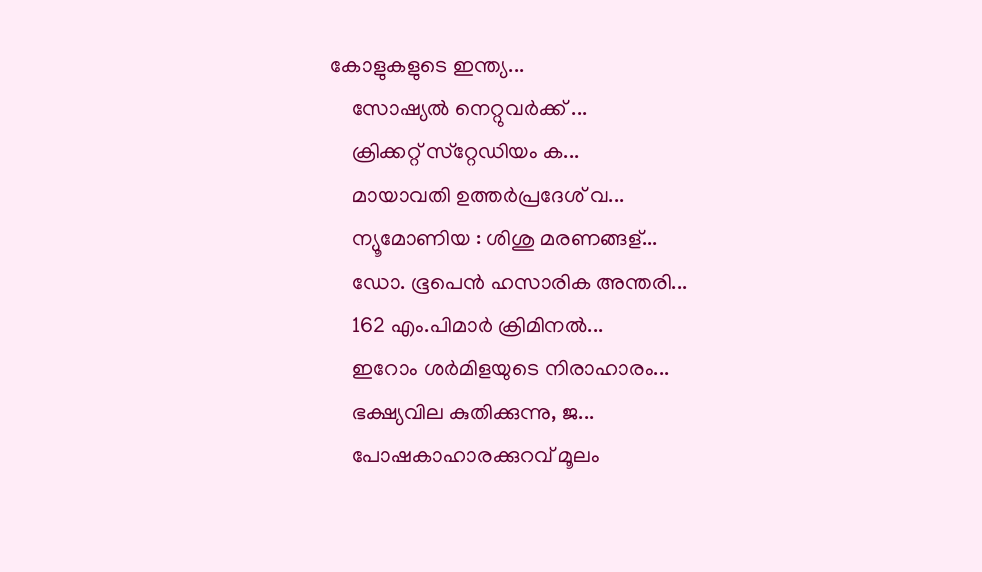കോളുകളുടെ ഇന്ത്യ...
    സോഷ്യല്‍ നെറ്റുവര്‍ക്ക് ...
    ക്രിക്കറ്റ് സ്‌റ്റേഡിയം ക...
    മായാവതി ഉത്തര്‍പ്രദേശ്‌ വ...
    ന്യൂമോണിയ : ശിശു മരണങ്ങള്...
    ഡോ. ഭൂപെന്‍ ഹസാരിക അന്തരി...
    162 എം.പിമാര്‍ ക്രിമിനല്‍...
    ഇറോം ശര്‍മിളയുടെ നിരാഹാരം...
    ഭക്ഷ്യവില കുതിക്കുന്നു, ജ...
    പോഷകാഹാരക്കുറവ് മൂലം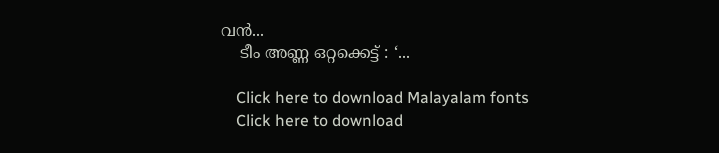വന്‍...
    ടീം അണ്ണ ഒറ്റക്കെട്ട് : ‘...

    Click here to download Malayalam fonts
    Click here to download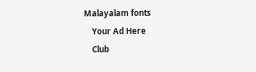Malayalam fonts
    Your Ad Here
    Club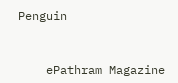Penguin


    ePathram Magazine